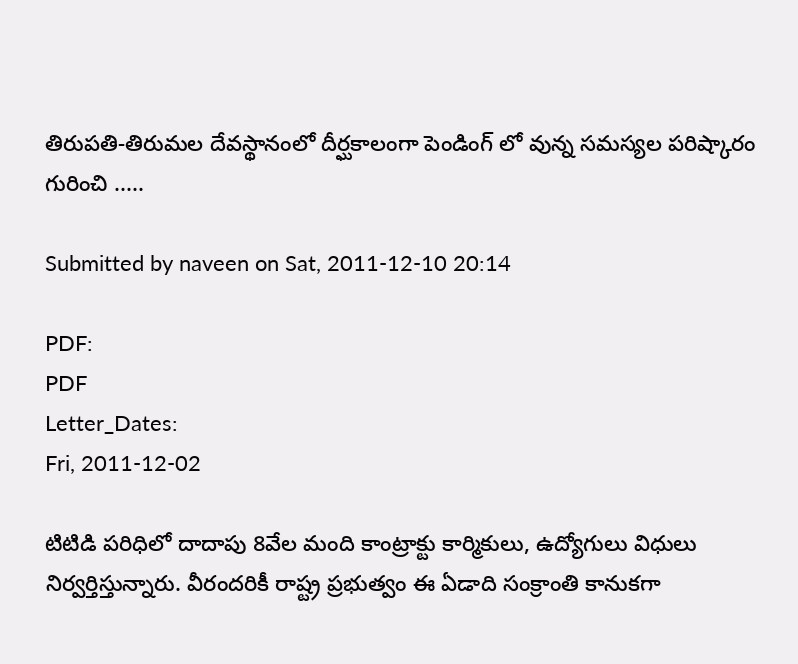తిరుపతి-తిరుమల దేవస్థానంలో దీర్ఘకాలంగా పెండింగ్ లో వున్న సమస్యల పరిష్కారం గురించి .....

Submitted by naveen on Sat, 2011-12-10 20:14

PDF:
PDF
Letter_Dates:
Fri, 2011-12-02

టిటిడి పరిధిలో దాదాపు 8వేల మంది కాంట్రాక్టు కార్మికులు, ఉద్యోగులు విధులు నిర్వర్తిస్తున్నారు. వీరందరికీ రాష్ట్ర ప్రభుత్వం ఈ ఏడాది సంక్రాంతి కానుకగా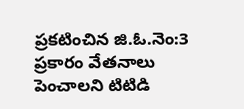ప్రకటించిన జి.ఓ.నెం:3 ప్రకారం వేతనాలు పెంచాలని టిటిడి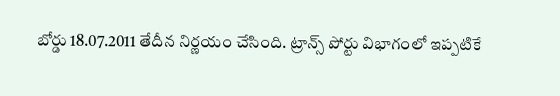బోర్డు 18.07.2011 తేదీన నిర్ణయం చేసింది. ట్రాన్స్ పోర్టు విభాగంలో ఇప్పటికే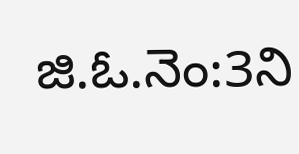జి.ఓ.నెం:3ని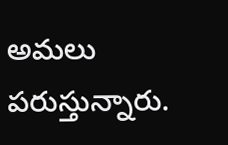అమలు పరుస్తున్నారు.